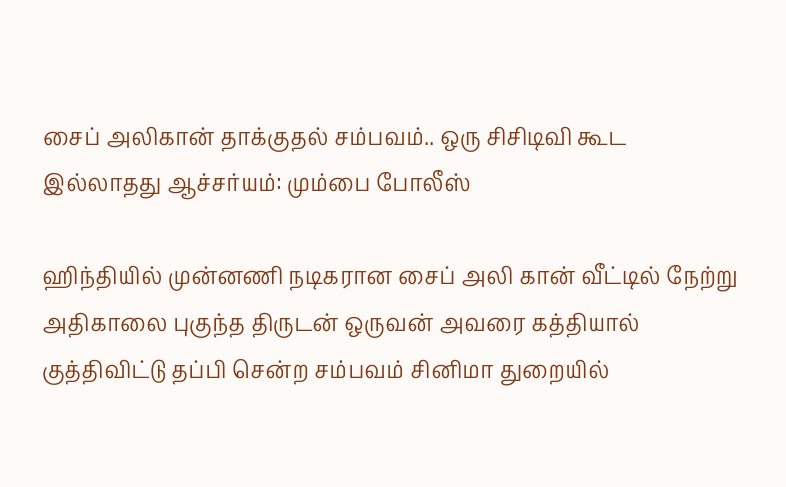சைப் அலிகான் தாக்குதல் சம்பவம்.. ஒரு சிசிடிவி கூட இல்லாதது ஆச்சர்யம்: மும்பை போலீஸ்

ஹிந்தியில் முன்னணி நடிகரான சைப் அலி கான் வீட்டில் நேற்று அதிகாலை புகுந்த திருடன் ஒருவன் அவரை கத்தியால் குத்திவிட்டு தப்பி சென்ற சம்பவம் சினிமா துறையில்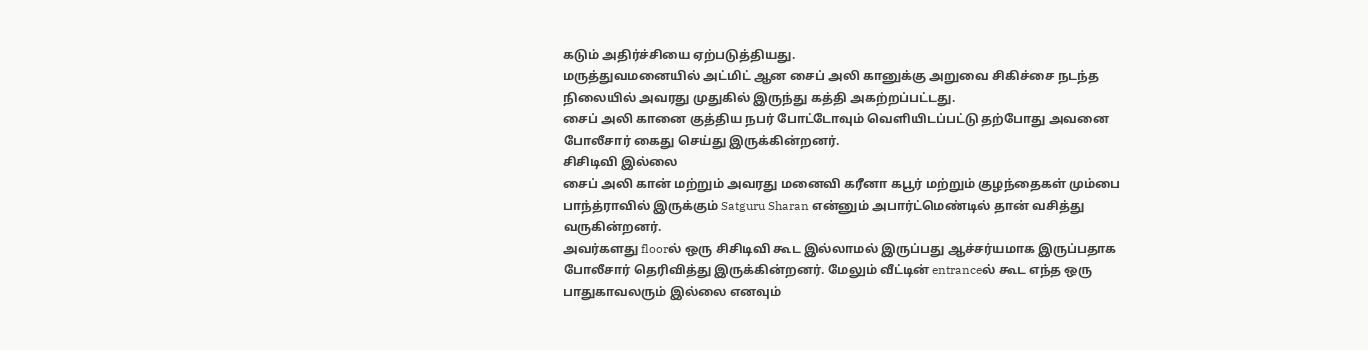கடும் அதிர்ச்சியை ஏற்படுத்தியது.
மருத்துவமனையில் அட்மிட் ஆன சைப் அலி கானுக்கு அறுவை சிகிச்சை நடந்த நிலையில் அவரது முதுகில் இருந்து கத்தி அகற்றப்பட்டது.
சைப் அலி கானை குத்திய நபர் போட்டோவும் வெளியிடப்பட்டு தற்போது அவனை போலீசார் கைது செய்து இருக்கின்றனர்.
சிசிடிவி இல்லை
சைப் அலி கான் மற்றும் அவரது மனைவி கரீனா கபூர் மற்றும் குழந்தைகள் மும்பை பாந்த்ராவில் இருக்கும் Satguru Sharan என்னும் அபார்ட்மெண்டில் தான் வசித்து வருகின்றனர்.
அவர்களது floorல் ஒரு சிசிடிவி கூட இல்லாமல் இருப்பது ஆச்சர்யமாக இருப்பதாக போலீசார் தெரிவித்து இருக்கின்றனர். மேலும் வீட்டின் entranceல் கூட எந்த ஒரு பாதுகாவலரும் இல்லை எனவும்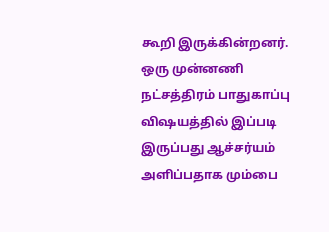கூறி இருக்கின்றனர்.
ஒரு முன்னணி நட்சத்திரம் பாதுகாப்பு விஷயத்தில் இப்படி இருப்பது ஆச்சர்யம் அளிப்பதாக மும்பை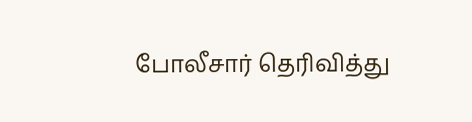போலீசார் தெரிவித்து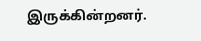இருக்கின்றனர்.